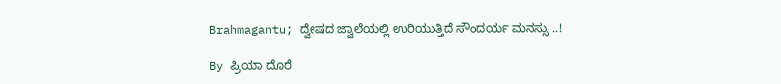Brahmagantu; ದ್ವೇಷದ ಜ್ವಾಲೆಯಲ್ಲಿ ಉರಿಯುತ್ತಿದೆ ಸೌಂದರ್ಯ ಮನಸ್ಸು ..!

By ಪ್ರಿಯಾ ದೊರೆ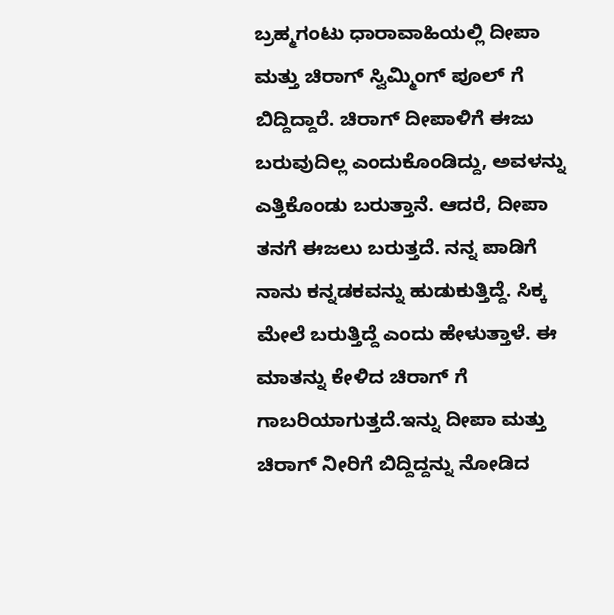ಬ್ರಹ್ಮಗಂಟು ಧಾರಾವಾಹಿಯಲ್ಲಿ ದೀಪಾ ಮತ್ತು ಚಿರಾಗ್ ಸ್ವಿಮ್ಮಿಂಗ್ ಪೂಲ್ ಗೆ ಬಿದ್ದಿದ್ದಾರೆ. ಚಿರಾಗ್ ದೀಪಾಳಿಗೆ ಈಜು ಬರುವುದಿಲ್ಲ ಎಂದುಕೊಂಡಿದ್ದು, ಅವಳನ್ನು ಎತ್ತಿಕೊಂಡು ಬರುತ್ತಾನೆ. ಆದರೆ, ದೀಪಾ ತನಗೆ ಈಜಲು ಬರುತ್ತದೆ. ನನ್ನ ಪಾಡಿಗೆ ನಾನು ಕನ್ನಡಕವನ್ನು ಹುಡುಕುತ್ತಿದ್ದೆ. ಸಿಕ್ಕ ಮೇಲೆ ಬರುತ್ತಿದ್ದೆ ಎಂದು ಹೇಳುತ್ತಾಳೆ. ಈ ಮಾತನ್ನು ಕೇಳಿದ ಚಿರಾಗ್ ಗೆ ಗಾಬರಿಯಾಗುತ್ತದೆ.ಇನ್ನು ದೀಪಾ ಮತ್ತು ಚಿರಾಗ್ ನೀರಿಗೆ ಬಿದ್ದಿದ್ದನ್ನು ನೋಡಿದ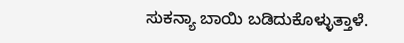ಸುಕನ್ಯಾ ಬಾಯಿ ಬಡಿದುಕೊಳ್ಳುತ್ತಾಳೆ.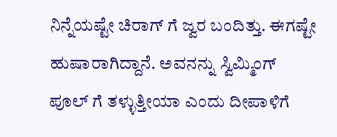ನಿನ್ನೆಯಷ್ಟೇ ಚಿರಾಗ್ ಗೆ ಜ್ವರ ಬಂದಿತ್ತು. ಈಗಷ್ಟೇ ಹುಷಾರಾಗಿದ್ದಾನೆ. ಅವನನ್ನು ಸ್ವಿಮ್ಮಿಂಗ್ ಪೂಲ್ ಗೆ ತಳ್ಳುತ್ತೀಯಾ ಎಂದು ದೀಪಾಳಿಗೆ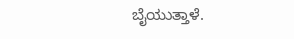ಬೈಯುತ್ತಾಳೆ.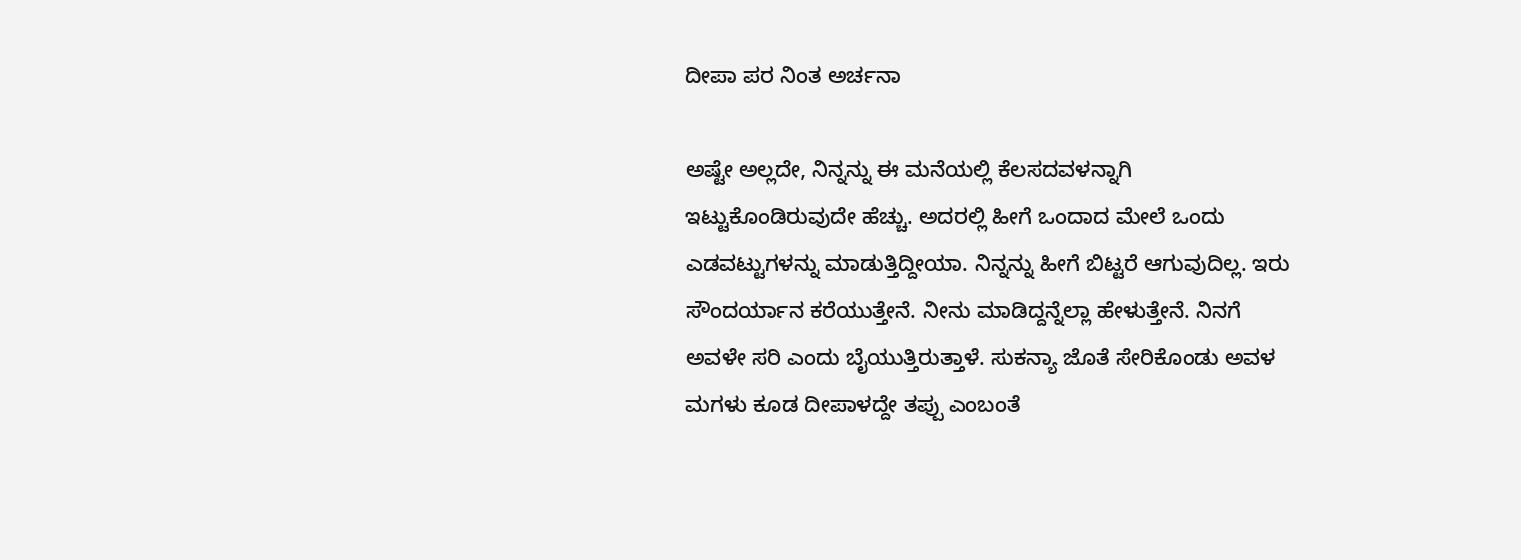ದೀಪಾ ಪರ ನಿಂತ ಅರ್ಚನಾ

ಅಷ್ಟೇ ಅಲ್ಲದೇ, ನಿನ್ನನ್ನು ಈ ಮನೆಯಲ್ಲಿ ಕೆಲಸದವಳನ್ನಾಗಿ ಇಟ್ಟುಕೊಂಡಿರುವುದೇ ಹೆಚ್ಚು. ಅದರಲ್ಲಿ ಹೀಗೆ ಒಂದಾದ ಮೇಲೆ ಒಂದು ಎಡವಟ್ಟುಗಳನ್ನು ಮಾಡುತ್ತಿದ್ದೀಯಾ. ನಿನ್ನನ್ನು ಹೀಗೆ ಬಿಟ್ಟರೆ ಆಗುವುದಿಲ್ಲ. ಇರು ಸೌಂದರ್ಯಾನ ಕರೆಯುತ್ತೇನೆ. ನೀನು ಮಾಡಿದ್ದನ್ನೆಲ್ಲಾ ಹೇಳುತ್ತೇನೆ. ನಿನಗೆ ಅವಳೇ ಸರಿ ಎಂದು ಬೈಯುತ್ತಿರುತ್ತಾಳೆ. ಸುಕನ್ಯಾ ಜೊತೆ ಸೇರಿಕೊಂಡು ಅವಳ ಮಗಳು ಕೂಡ ದೀಪಾಳದ್ದೇ ತಪ್ಪು ಎಂಬಂತೆ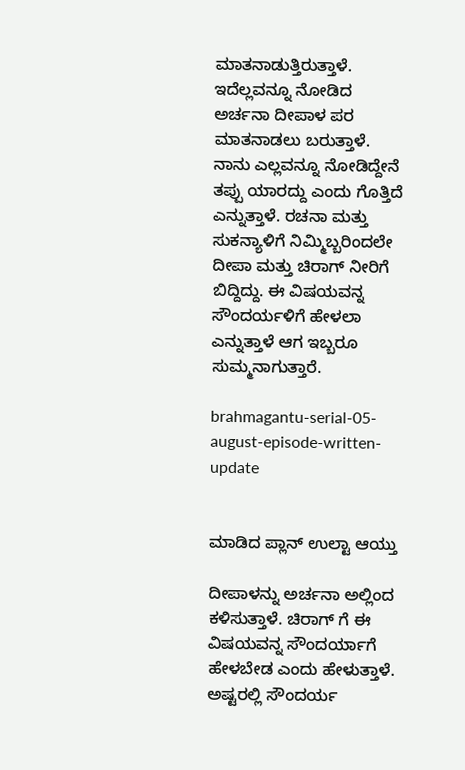ಮಾತನಾಡುತ್ತಿರುತ್ತಾಳೆ. ಇದೆಲ್ಲವನ್ನೂ ನೋಡಿದ ಅರ್ಚನಾ ದೀಪಾಳ ಪರ ಮಾತನಾಡಲು ಬರುತ್ತಾಳೆ. ನಾನು ಎಲ್ಲವನ್ನೂ ನೋಡಿದ್ದೇನೆ ತಪ್ಪು ಯಾರದ್ದು ಎಂದು ಗೊತ್ತಿದೆ ಎನ್ನುತ್ತಾಳೆ. ರಚನಾ ಮತ್ತು ಸುಕನ್ಯಾಳಿಗೆ ನಿಮ್ಮಿಬ್ಬರಿಂದಲೇ ದೀಪಾ ಮತ್ತು ಚಿರಾಗ್ ನೀರಿಗೆ ಬಿದ್ದಿದ್ದು. ಈ ವಿಷಯವನ್ನ ಸೌಂದರ್ಯಳಿಗೆ ಹೇಳಲಾ ಎನ್ನುತ್ತಾಳೆ ಆಗ ಇಬ್ಬರೂ ಸುಮ್ಮನಾಗುತ್ತಾರೆ.

brahmagantu-serial-05-august-episode-written-update


ಮಾಡಿದ ಪ್ಲಾನ್ ಉಲ್ಟಾ ಆಯ್ತು

ದೀಪಾಳನ್ನು ಅರ್ಚನಾ ಅಲ್ಲಿಂದ ಕಳಿಸುತ್ತಾಳೆ. ಚಿರಾಗ್ ಗೆ ಈ ವಿಷಯವನ್ನ ಸೌಂದರ್ಯಾಗೆ ಹೇಳಬೇಡ ಎಂದು ಹೇಳುತ್ತಾಳೆ. ಅಷ್ಟರಲ್ಲಿ ಸೌಂದರ್ಯ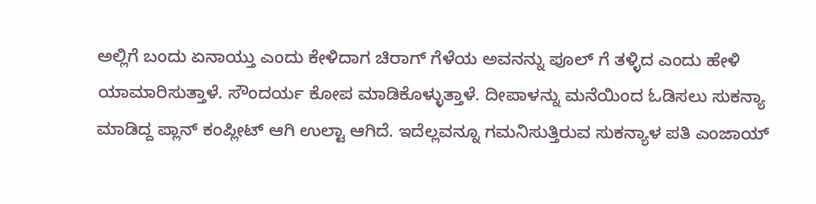ಅಲ್ಲಿಗೆ ಬಂದು ಏನಾಯ್ತು ಎಂದು ಕೇಳಿದಾಗ ಚಿರಾಗ್ ಗೆಳೆಯ ಅವನನ್ನು ಪೂಲ್ ಗೆ ತಳ್ಳಿದ ಎಂದು ಹೇಳಿ ಯಾಮಾರಿಸುತ್ತಾಳೆ. ಸೌಂದರ್ಯ ಕೋಪ ಮಾಡಿಕೊಳ್ಳುತ್ತಾಳೆ. ದೀಪಾಳನ್ನು ಮನೆಯಿಂದ ಓಡಿಸಲು ಸುಕನ್ಯಾ ಮಾಡಿದ್ದ ಪ್ಲಾನ್ ಕಂಪ್ಲೀಟ್ ಆಗಿ ಉಲ್ಟಾ ಆಗಿದೆ. ಇದೆಲ್ಲವನ್ನೂ ಗಮನಿಸುತ್ತಿರುವ ಸುಕನ್ಯಾಳ ಪತಿ ಎಂಜಾಯ್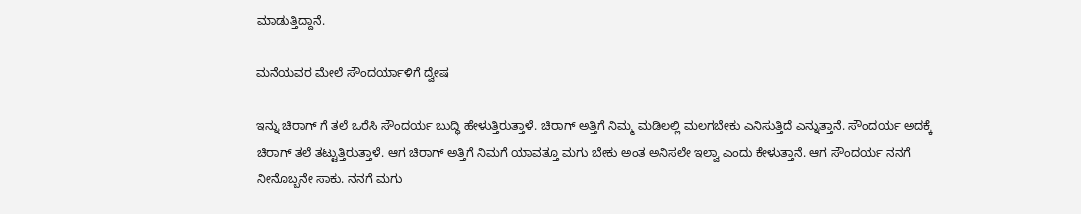ಮಾಡುತ್ತಿದ್ದಾನೆ.

ಮನೆಯವರ ಮೇಲೆ ಸೌಂದರ್ಯಾಳಿಗೆ ದ್ವೇಷ

ಇನ್ನು ಚಿರಾಗ್ ಗೆ ತಲೆ ಒರೆಸಿ ಸೌಂದರ್ಯ ಬುದ್ಧಿ ಹೇಳುತ್ತಿರುತ್ತಾಳೆ. ಚಿರಾಗ್ ಅತ್ತಿಗೆ ನಿಮ್ಮ ಮಡಿಲಲ್ಲಿ ಮಲಗಬೇಕು ಎನಿಸುತ್ತಿದೆ ಎನ್ನುತ್ತಾನೆ. ಸೌಂದರ್ಯ ಅದಕ್ಕೆ ಚಿರಾಗ್ ತಲೆ ತಟ್ಟುತ್ತಿರುತ್ತಾಳೆ. ಆಗ ಚಿರಾಗ್ ಅತ್ತಿಗೆ ನಿಮಗೆ ಯಾವತ್ತೂ ಮಗು ಬೇಕು ಅಂತ ಅನಿಸಲೇ ಇಲ್ವಾ ಎಂದು ಕೇಳುತ್ತಾನೆ. ಆಗ ಸೌಂದರ್ಯ ನನಗೆ ನೀನೊಬ್ಬನೇ ಸಾಕು. ನನಗೆ ಮಗು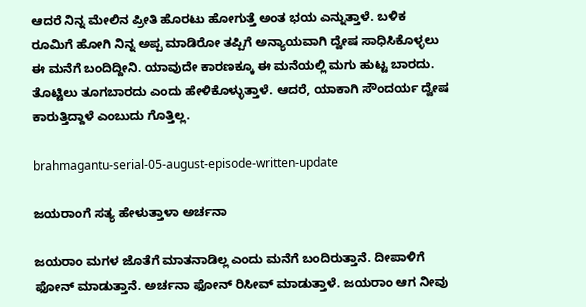ಆದರೆ ನಿನ್ನ ಮೇಲಿನ ಪ್ರೀತಿ ಹೊರಟು ಹೋಗುತ್ತೆ ಅಂತ ಭಯ ಎನ್ನುತ್ತಾಳೆ. ಬಳಿಕ ರೂಮಿಗೆ ಹೋಗಿ ನಿನ್ನ ಅಪ್ಪ ಮಾಡಿರೋ ತಪ್ಪಿಗೆ ಅನ್ಯಾಯವಾಗಿ ದ್ವೇಷ ಸಾಧಿಸಿಕೊಳ್ಳಲು ಈ ಮನೆಗೆ ಬಂದಿದ್ದೀನಿ. ಯಾವುದೇ ಕಾರಣಕ್ಕೂ ಈ ಮನೆಯಲ್ಲಿ ಮಗು ಹುಟ್ಟ ಬಾರದು. ತೊಟ್ಟಿಲು ತೂಗಬಾರದು ಎಂದು ಹೇಳಿಕೊಳ್ಳುತ್ತಾಳೆ. ಆದರೆ, ಯಾಕಾಗಿ ಸೌಂದರ್ಯ ದ್ವೇಷ
ಕಾರುತ್ತಿದ್ದಾಳೆ ಎಂಬುದು ಗೊತ್ತಿಲ್ಲ.

brahmagantu-serial-05-august-episode-written-update

ಜಯರಾಂಗೆ ಸತ್ಯ ಹೇಳುತ್ತಾಳಾ ಅರ್ಚನಾ

ಜಯರಾಂ ಮಗಳ ಜೊತೆಗೆ ಮಾತನಾಡಿಲ್ಲ ಎಂದು ಮನೆಗೆ ಬಂದಿರುತ್ತಾನೆ. ದೀಪಾಳಿಗೆ ಫೋನ್ ಮಾಡುತ್ತಾನೆ. ಅರ್ಚನಾ ಫೋನ್ ರಿಸೀವ್ ಮಾಡುತ್ತಾಳೆ. ಜಯರಾಂ ಆಗ ನೀವು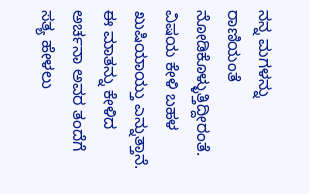ನನ್ನ ಮಗಳನ್ನು ರಾಣಿಯಂತೆ ನೋಡಿಕೊಳ್ಳುತ್ತಿದ್ದೀರಂತೆ. ವಿಷಯ ಕೇಳಿ ಬಹಳ ಖುಷಿಯಾಯ್ತು ಎನ್ನುತ್ತಾನೆ. ಈ ಮಾತನ್ನು ಕೇಳಿದ ಅರ್ಚನಾ ಅವರ ತಂದೆಗೆ ಸತ್ಯ ಹೇಳಲು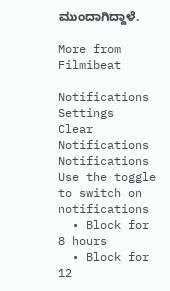ಮುಂದಾಗಿದ್ದಾಳೆ.

More from Filmibeat

Notifications
Settings
Clear Notifications
Notifications
Use the toggle to switch on notifications
  • Block for 8 hours
  • Block for 12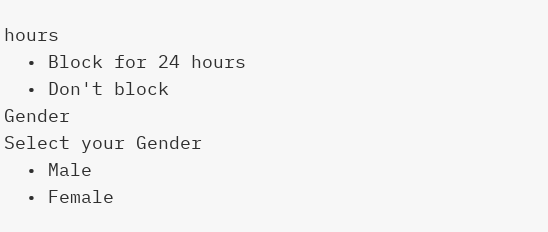hours
  • Block for 24 hours
  • Don't block
Gender
Select your Gender
  • Male
  • Female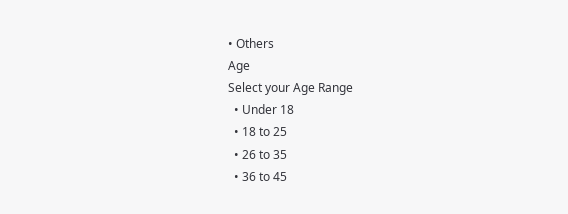• Others
Age
Select your Age Range
  • Under 18
  • 18 to 25
  • 26 to 35
  • 36 to 45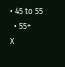• 45 to 55
  • 55+
X